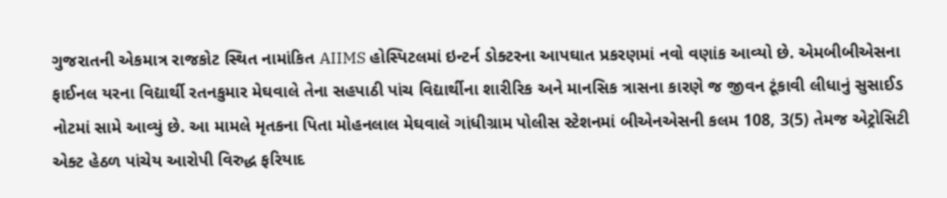ગુજરાતની એકમાત્ર રાજકોટ સ્થિત નામાંકિત AIIMS હોસ્પિટલમાં ઇન્ટર્ન ડોક્ટરના આપઘાત પ્રકરણમાં નવો વણાંક આવ્યો છે. એમબીબીએસના ફાઈનલ યરના વિદ્યાર્થી રતનકુમાર મેઘવાલે તેના સહપાઠી પાંચ વિદ્યાર્થીના શારીરિક અને માનસિક ત્રાસના કારણે જ જીવન ટૂંકાવી લીધાનું સુસાઈડ નોટમાં સામે આવ્યું છે. આ મામલે મૃતકના પિતા મોહનલાલ મેઘવાલે ગાંધીગ્રામ પોલીસ સ્ટેશનમાં બીએનએસની કલમ 108, 3(5) તેમજ એટ્રોસિટી એક્ટ હેઠળ પાંચેય આરોપી વિરુદ્ધ ફરિયાદ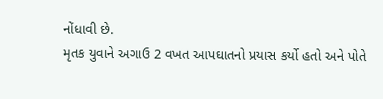નોંધાવી છે.
મૃતક યુવાને અગાઉ 2 વખત આપઘાતનો પ્રયાસ કર્યો હતો અને પોતે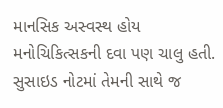માનસિક અસ્વસ્થ હોય મનોચિકિત્સકની દવા પણ ચાલુ હતી. સુસાઇડ નોટમાં તેમની સાથે જ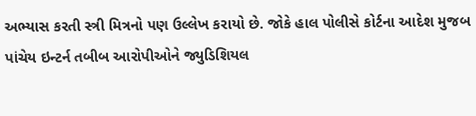અભ્યાસ કરતી સ્ત્રી મિત્રનો પણ ઉલ્લેખ કરાયો છે. જોકે હાલ પોલીસે કોર્ટના આદેશ મુજબ પાંચેય ઇન્ટર્ન તબીબ આરોપીઓને જ્યુડિશિયલ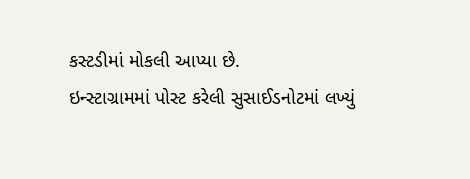કસ્ટડીમાં મોકલી આપ્યા છે.
ઇન્સ્ટાગ્રામમાં પોસ્ટ કરેલી સુસાઈડનોટમાં લખ્યું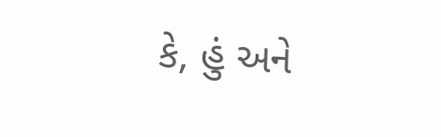કે, હું અને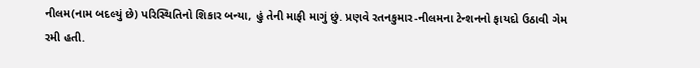નીલમ(નામ બદલ્યું છે) પરિસ્થિતિનો શિકાર બન્યા, હું તેની માફી માગું છું. પ્રણવે રતનકુમાર-નીલમના ટેન્શનનો ફાયદો ઉઠાવી ગેમ રમી હતી.